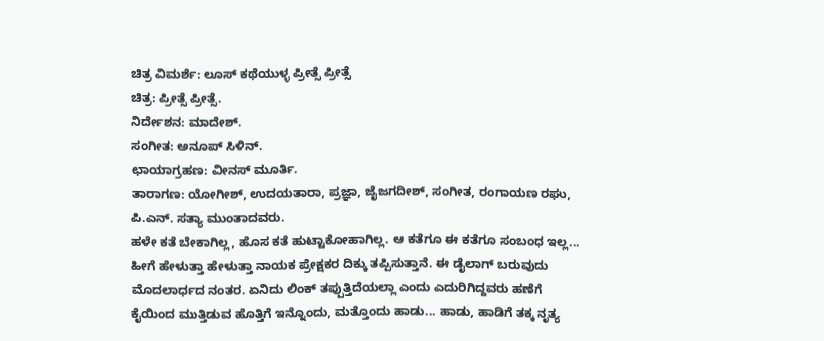ಚಿತ್ರ ವಿಮರ್ಶೆ: ಲೂಸ್ ಕಥೆಯುಳ್ಳ ಪ್ರೀತ್ಸೆ ಪ್ರೀತ್ಸೆ
ಚಿತ್ರ: ಪ್ರೀತ್ಸೆ ಪ್ರೀತ್ಸೆ.
ನಿರ್ದೇಶನ: ಮಾದೇಶ್.
ಸಂಗೀತ: ಅನೂಪ್ ಸಿಳಿನ್.
ಛಾಯಾಗ್ರಹಣ: ವೀನಸ್ ಮೂರ್ತಿ.
ತಾರಾಗಣ: ಯೋಗೀಶ್, ಉದಯತಾರಾ, ಪ್ರಜ್ಞಾ, ಜೈಜಗದೀಶ್, ಸಂಗೀತ, ರಂಗಾಯಣ ರಘು, ಪಿ.ಎನ್. ಸತ್ಯಾ ಮುಂತಾದವರು.
ಹಳೇ ಕತೆ ಬೇಕಾಗಿಲ್ಲ, ಹೊಸ ಕತೆ ಹುಟ್ಟಾಕೋಹಾಗಿಲ್ಲ. ಆ ಕತೆಗೂ ಈ ಕತೆಗೂ ಸಂಬಂಧ ಇಲ್ಲ... ಹೀಗೆ ಹೇಳುತ್ತಾ ಹೇಳುತ್ತಾ ನಾಯಕ ಪ್ರೇಕ್ಷಕರ ದಿಕ್ಕು ತಪ್ಪಿಸುತ್ತಾನೆ. ಈ ಡೈಲಾಗ್ ಬರುವುದು ಮೊದಲಾರ್ಧದ ನಂತರ. ಏನಿದು ಲಿಂಕ್ ತಪ್ಪುತ್ತಿದೆಯಲ್ಲಾ ಎಂದು ಎದುರಿಗಿದ್ದವರು ಹಣೆಗೆ ಕೈಯಿಂದ ಮುತ್ತಿಡುವ ಹೊತ್ತಿಗೆ ಇನ್ನೊಂದು, ಮತ್ತೊಂದು ಹಾಡು... ಹಾಡು, ಹಾಡಿಗೆ ತಕ್ಕ ನೃತ್ಯ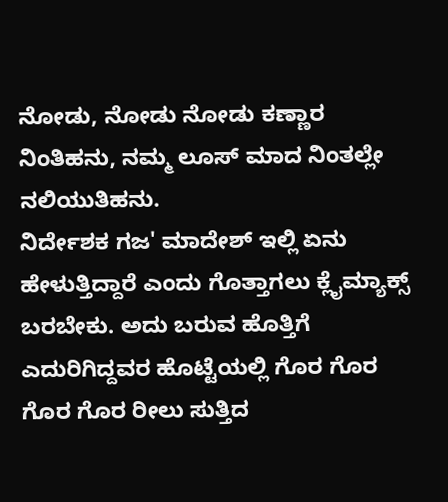ನೋಡು, ನೋಡು ನೋಡು ಕಣ್ಣಾರ ನಿಂತಿಹನು, ನಮ್ಮ ಲೂಸ್ ಮಾದ ನಿಂತಲ್ಲೇ ನಲಿಯುತಿಹನು.
ನಿರ್ದೇಶಕ ಗಜ' ಮಾದೇಶ್ ಇಲ್ಲಿ ಏನು ಹೇಳುತ್ತಿದ್ದಾರೆ ಎಂದು ಗೊತ್ತಾಗಲು ಕ್ಲೈಮ್ಯಾಕ್ಸ್ ಬರಬೇಕು. ಅದು ಬರುವ ಹೊತ್ತಿಗೆ ಎದುರಿಗಿದ್ದವರ ಹೊಟ್ಟೆಯಲ್ಲಿ ಗೊರ ಗೊರ ಗೊರ ಗೊರ ರೀಲು ಸುತ್ತಿದ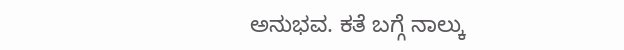ಅನುಭವ. ಕತೆ ಬಗ್ಗೆ ನಾಲ್ಕು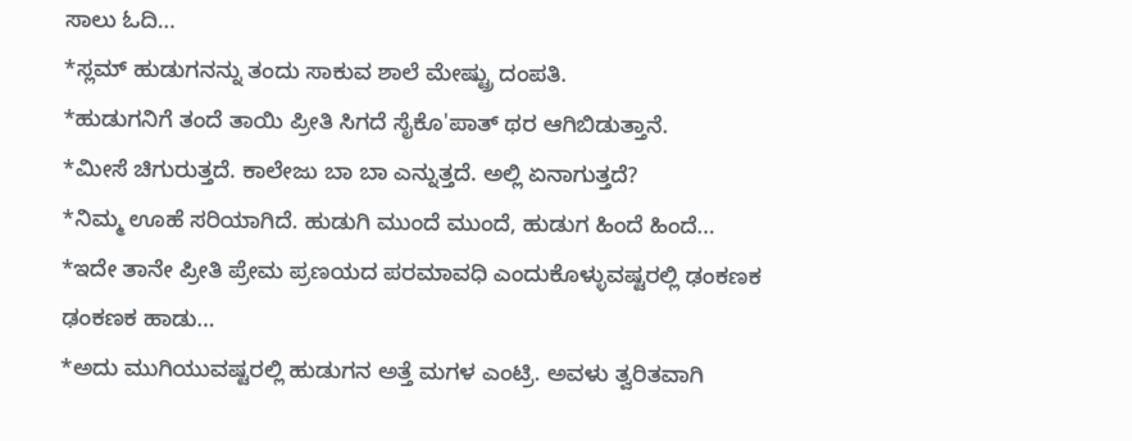ಸಾಲು ಓದಿ...
*ಸ್ಲಮ್ ಹುಡುಗನನ್ನು ತಂದು ಸಾಕುವ ಶಾಲೆ ಮೇಷ್ಟ್ರು ದಂಪತಿ.
*ಹುಡುಗನಿಗೆ ತಂದೆ ತಾಯಿ ಪ್ರೀತಿ ಸಿಗದೆ ಸೈಕೊ'ಪಾತ್ ಥರ ಆಗಿಬಿಡುತ್ತಾನೆ.
*ಮೀಸೆ ಚಿಗುರುತ್ತದೆ. ಕಾಲೇಜು ಬಾ ಬಾ ಎನ್ನುತ್ತದೆ. ಅಲ್ಲಿ ಏನಾಗುತ್ತದೆ?
*ನಿಮ್ಮ ಊಹೆ ಸರಿಯಾಗಿದೆ. ಹುಡುಗಿ ಮುಂದೆ ಮುಂದೆ, ಹುಡುಗ ಹಿಂದೆ ಹಿಂದೆ...
*ಇದೇ ತಾನೇ ಪ್ರೀತಿ ಪ್ರೇಮ ಪ್ರಣಯದ ಪರಮಾವಧಿ ಎಂದುಕೊಳ್ಳುವಷ್ಟರಲ್ಲಿ ಢಂಕಣಕ ಢಂಕಣಕ ಹಾಡು...
*ಅದು ಮುಗಿಯುವಷ್ಟರಲ್ಲಿ ಹುಡುಗನ ಅತ್ತೆ ಮಗಳ ಎಂಟ್ರಿ. ಅವಳು ತ್ವರಿತವಾಗಿ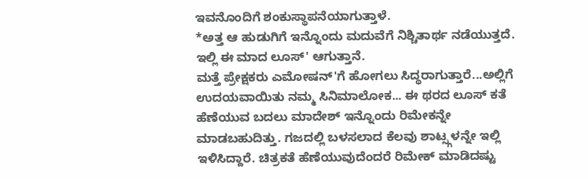ಇವನೊಂದಿಗೆ ಶಂಕುಸ್ಥಾಪನೆಯಾಗುತ್ತಾಳೆ.
*ಅತ್ತ ಆ ಹುಡುಗಿಗೆ ಇನ್ನೊಂದು ಮದುವೆಗೆ ನಿಶ್ಚಿತಾರ್ಥ ನಡೆಯುತ್ತದೆ. ಇಲ್ಲಿ ಈ ಮಾದ ಲೂಸ್' ಆಗುತ್ತಾನೆ.
ಮತ್ತೆ ಪ್ರೇಕ್ಷಕರು ಎಮೋಷನ್'ಗೆ ಹೋಗಲು ಸಿದ್ಧರಾಗುತ್ತಾರೆ...ಅಲ್ಲಿಗೆ ಉದಯವಾಯಿತು ನಮ್ಮ ಸಿನಿಮಾಲೋಕ... ಈ ಥರದ ಲೂಸ್ ಕತೆ ಹೆಣೆಯುವ ಬದಲು ಮಾದೇಶ್ ಇನ್ನೊಂದು ರಿಮೇಕನ್ನೇ ಮಾಡಬಹುದಿತ್ತು. ಗಜದಲ್ಲಿ ಬಳಸಲಾದ ಕೆಲವು ಶಾಟ್ಸ್ಗಳನ್ನೇ ಇಲ್ಲಿ ಇಳಿಸಿದ್ದಾರೆ. ಚಿತ್ರಕತೆ ಹೆಣೆಯುವುದೆಂದರೆ ರಿಮೇಕ್ ಮಾಡಿದಷ್ಟು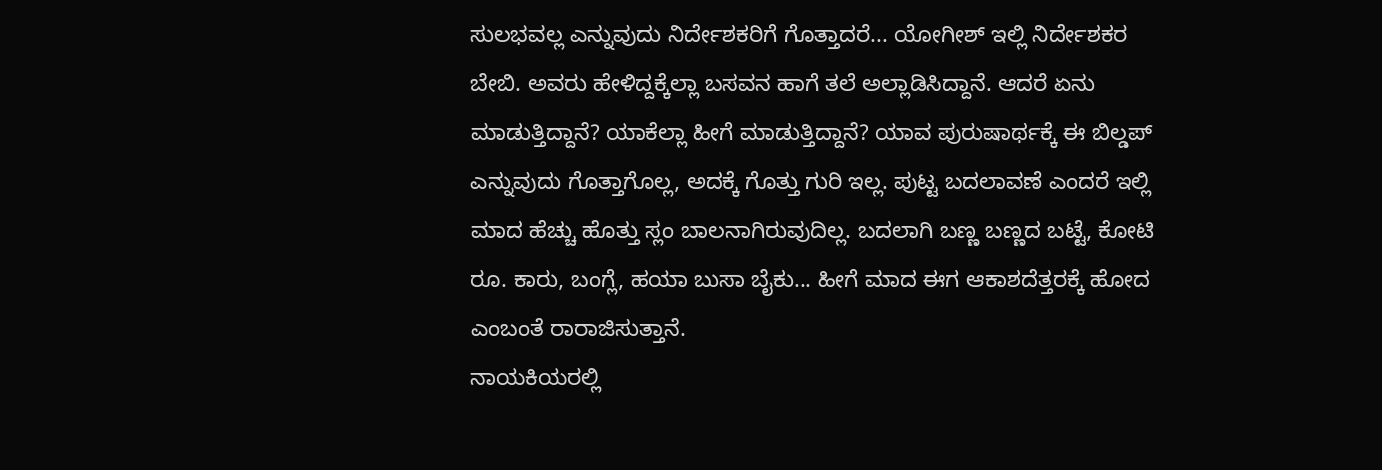ಸುಲಭವಲ್ಲ ಎನ್ನುವುದು ನಿರ್ದೇಶಕರಿಗೆ ಗೊತ್ತಾದರೆ... ಯೋಗೀಶ್ ಇಲ್ಲಿ ನಿರ್ದೇಶಕರ ಬೇಬಿ. ಅವರು ಹೇಳಿದ್ದಕ್ಕೆಲ್ಲಾ ಬಸವನ ಹಾಗೆ ತಲೆ ಅಲ್ಲಾಡಿಸಿದ್ದಾನೆ. ಆದರೆ ಏನು ಮಾಡುತ್ತಿದ್ದಾನೆ? ಯಾಕೆಲ್ಲಾ ಹೀಗೆ ಮಾಡುತ್ತಿದ್ದಾನೆ? ಯಾವ ಪುರುಷಾರ್ಥಕ್ಕೆ ಈ ಬಿಲ್ಡಪ್ ಎನ್ನುವುದು ಗೊತ್ತಾಗೊಲ್ಲ, ಅದಕ್ಕೆ ಗೊತ್ತು ಗುರಿ ಇಲ್ಲ. ಪುಟ್ಟ ಬದಲಾವಣೆ ಎಂದರೆ ಇಲ್ಲಿ ಮಾದ ಹೆಚ್ಚು ಹೊತ್ತು ಸ್ಲಂ ಬಾಲನಾಗಿರುವುದಿಲ್ಲ. ಬದಲಾಗಿ ಬಣ್ಣ ಬಣ್ಣದ ಬಟ್ಟೆ, ಕೋಟಿ ರೂ. ಕಾರು, ಬಂಗ್ಲೆ, ಹಯಾ ಬುಸಾ ಬೈಕು... ಹೀಗೆ ಮಾದ ಈಗ ಆಕಾಶದೆತ್ತರಕ್ಕೆ ಹೋದ ಎಂಬಂತೆ ರಾರಾಜಿಸುತ್ತಾನೆ.
ನಾಯಕಿಯರಲ್ಲಿ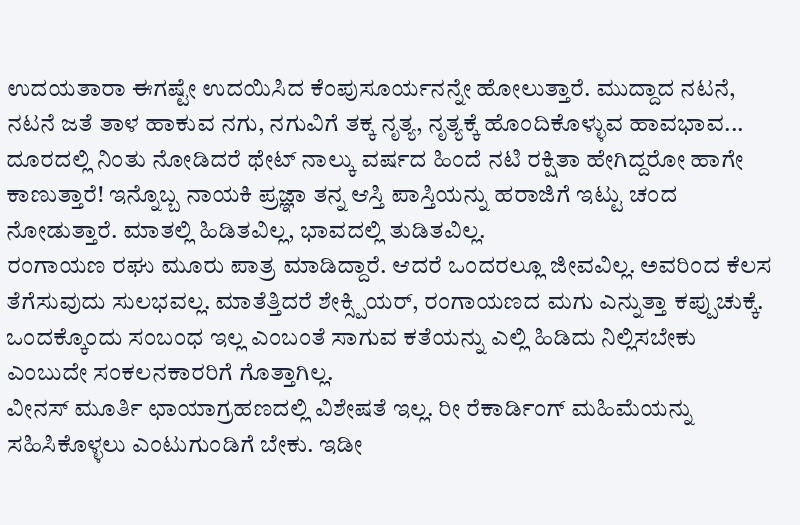ಉದಯತಾರಾ ಈಗಷ್ಟೇ ಉದಯಿಸಿದ ಕೆಂಪುಸೂರ್ಯನನ್ನೇ ಹೋಲುತ್ತಾರೆ. ಮುದ್ದಾದ ನಟನೆ, ನಟನೆ ಜತೆ ತಾಳ ಹಾಕುವ ನಗು, ನಗುವಿಗೆ ತಕ್ಕ ನೃತ್ಯ, ನೃತ್ಯಕ್ಕೆ ಹೊಂದಿಕೊಳ್ಳುವ ಹಾವಭಾವ... ದೂರದಲ್ಲಿ ನಿಂತು ನೋಡಿದರೆ ಥೇಟ್ ನಾಲ್ಕು ವರ್ಷದ ಹಿಂದೆ ನಟಿ ರಕ್ಷಿತಾ ಹೇಗಿದ್ದರೋ ಹಾಗೇ ಕಾಣುತ್ತಾರೆ! ಇನ್ನೊಬ್ಬ ನಾಯಕಿ ಪ್ರಜ್ಞಾ ತನ್ನ ಆಸ್ತಿ ಪಾಸ್ತಿಯನ್ನು ಹರಾಜಿಗೆ ಇಟ್ಟು ಚಂದ ನೋಡುತ್ತಾರೆ. ಮಾತಲ್ಲಿ ಹಿಡಿತವಿಲ್ಲ, ಭಾವದಲ್ಲಿ ತುಡಿತವಿಲ್ಲ.
ರಂಗಾಯಣ ರಘು ಮೂರು ಪಾತ್ರ ಮಾಡಿದ್ದಾರೆ. ಆದರೆ ಒಂದರಲ್ಲೂ ಜೀವವಿಲ್ಲ. ಅವರಿಂದ ಕೆಲಸ ತೆಗೆಸುವುದು ಸುಲಭವಲ್ಲ. ಮಾತೆತ್ತಿದರೆ ಶೇಕ್ಸ್ಪಿಯರ್, ರಂಗಾಯಣದ ಮಗು ಎನ್ನುತ್ತಾ ಕಪ್ಪುಚುಕ್ಕೆ. ಒಂದಕ್ಕೊಂದು ಸಂಬಂಧ ಇಲ್ಲ ಎಂಬಂತೆ ಸಾಗುವ ಕತೆಯನ್ನು ಎಲ್ಲಿ ಹಿಡಿದು ನಿಲ್ಲಿಸಬೇಕು ಎಂಬುದೇ ಸಂಕಲನಕಾರರಿಗೆ ಗೊತ್ತಾಗಿಲ್ಲ.
ವೀನಸ್ ಮೂರ್ತಿ ಛಾಯಾಗ್ರಹಣದಲ್ಲಿ ವಿಶೇಷತೆ ಇಲ್ಲ. ರೀ ರೆಕಾರ್ಡಿಂಗ್ ಮಹಿಮೆಯನ್ನು ಸಹಿಸಿಕೊಳ್ಳಲು ಎಂಟುಗುಂಡಿಗೆ ಬೇಕು. ಇಡೀ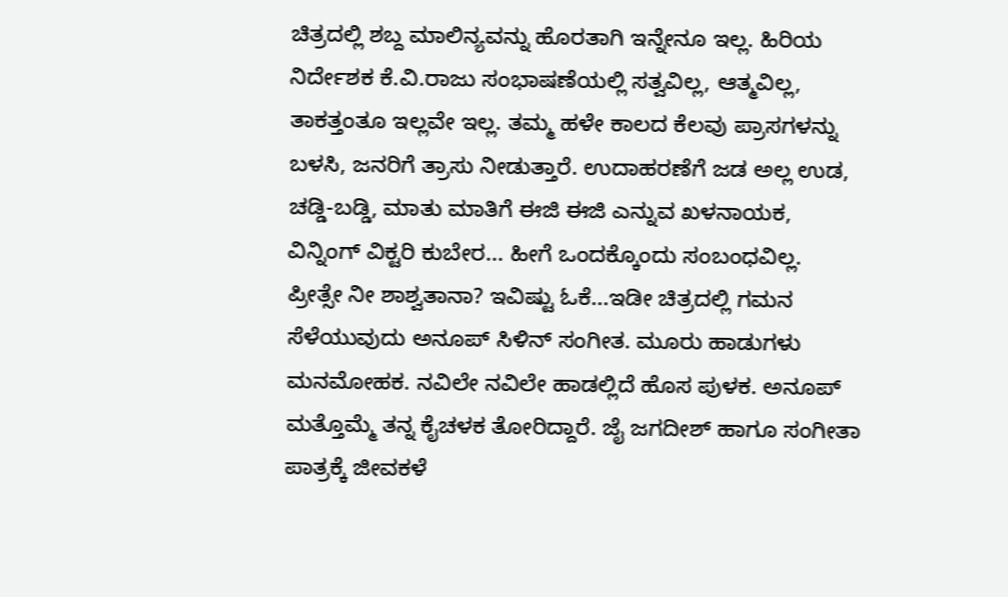ಚಿತ್ರದಲ್ಲಿ ಶಬ್ದ ಮಾಲಿನ್ಯವನ್ನು ಹೊರತಾಗಿ ಇನ್ನೇನೂ ಇಲ್ಲ. ಹಿರಿಯ ನಿರ್ದೇಶಕ ಕೆ.ವಿ.ರಾಜು ಸಂಭಾಷಣೆಯಲ್ಲಿ ಸತ್ವವಿಲ್ಲ, ಆತ್ಮವಿಲ್ಲ, ತಾಕತ್ತಂತೂ ಇಲ್ಲವೇ ಇಲ್ಲ. ತಮ್ಮ ಹಳೇ ಕಾಲದ ಕೆಲವು ಪ್ರಾಸಗಳನ್ನು ಬಳಸಿ, ಜನರಿಗೆ ತ್ರಾಸು ನೀಡುತ್ತಾರೆ. ಉದಾಹರಣೆಗೆ ಜಡ ಅಲ್ಲ ಉಡ, ಚಡ್ಡಿ-ಬಡ್ಡಿ, ಮಾತು ಮಾತಿಗೆ ಈಜಿ ಈಜಿ ಎನ್ನುವ ಖಳನಾಯಕ, ವಿನ್ನಿಂಗ್ ವಿಕ್ಟರಿ ಕುಬೇರ... ಹೀಗೆ ಒಂದಕ್ಕೊಂದು ಸಂಬಂಧವಿಲ್ಲ.
ಪ್ರೀತ್ಸೇ ನೀ ಶಾಶ್ವತಾನಾ? ಇವಿಷ್ಟು ಓಕೆ...ಇಡೀ ಚಿತ್ರದಲ್ಲಿ ಗಮನ ಸೆಳೆಯುವುದು ಅನೂಪ್ ಸಿಳಿನ್ ಸಂಗೀತ. ಮೂರು ಹಾಡುಗಳು ಮನಮೋಹಕ. ನವಿಲೇ ನವಿಲೇ ಹಾಡಲ್ಲಿದೆ ಹೊಸ ಪುಳಕ. ಅನೂಪ್ ಮತ್ತೊಮ್ಮೆ ತನ್ನ ಕೈಚಳಕ ತೋರಿದ್ದಾರೆ. ಜೈ ಜಗದೀಶ್ ಹಾಗೂ ಸಂಗೀತಾ ಪಾತ್ರಕ್ಕೆ ಜೀವಕಳೆ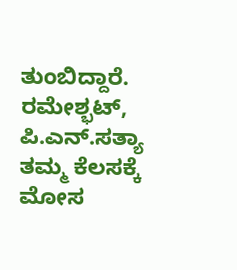ತುಂಬಿದ್ದಾರೆ. ರಮೇಶ್ಭಟ್, ಪಿ.ಎನ್.ಸತ್ಯಾ ತಮ್ಮ ಕೆಲಸಕ್ಕೆ ಮೋಸ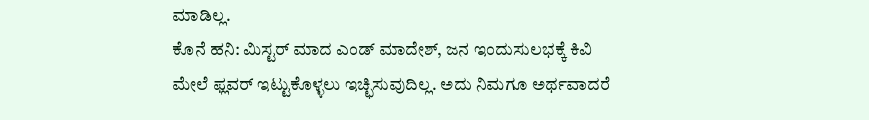ಮಾಡಿಲ್ಲ.
ಕೊನೆ ಹನಿ: ಮಿಸ್ಟರ್ ಮಾದ ಎಂಡ್ ಮಾದೇಶ್, ಜನ ಇಂದುಸುಲಭಕ್ಕೆ ಕಿವಿ ಮೇಲೆ ಫ್ಲವರ್ ಇಟ್ಟುಕೊಳ್ಳಲು ಇಚ್ಛಿಸುವುದಿಲ್ಲ. ಅದು ನಿಮಗೂ ಅರ್ಥವಾದರೆ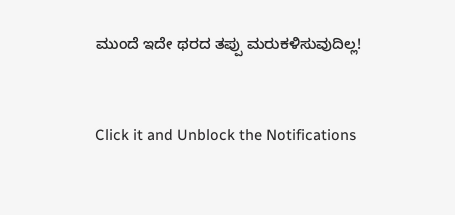ಮುಂದೆ ಇದೇ ಥರದ ತಪ್ಪು ಮರುಕಳಿಸುವುದಿಲ್ಲ!


Click it and Unblock the Notifications